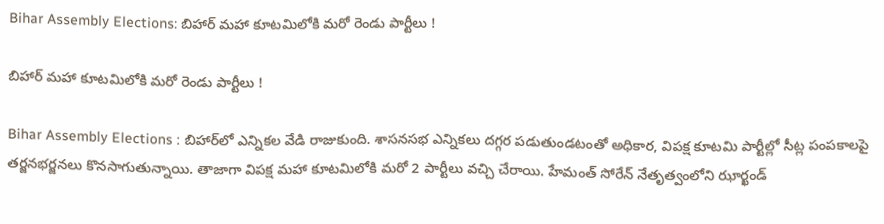Bihar Assembly Elections: బిహార్ మహా కూటమిలోకి మరో రెండు పార్టీలు !

బిహార్ మహా కూటమిలోకి మరో రెండు పార్టీలు !

Bihar Assembly Elections : బిహార్‌లో ఎన్నికల వేడి రాజుకుంది. శాసనసభ ఎన్నికలు దగ్గర పడుతుండటంతో అధికార, విపక్ష కూటమి పార్టీల్లో సీట్ల పంపకాలపై తర్జనభర్జనలు కొనసాగుతున్నాయి. తాజాగా విపక్ష మహా కూటమిలోకి మరో 2 పార్టీలు వచ్చి చేరాయి. హేమంత్‌ సోరేన్‌ నేతృత్వంలోని ఝార్ఖండ్‌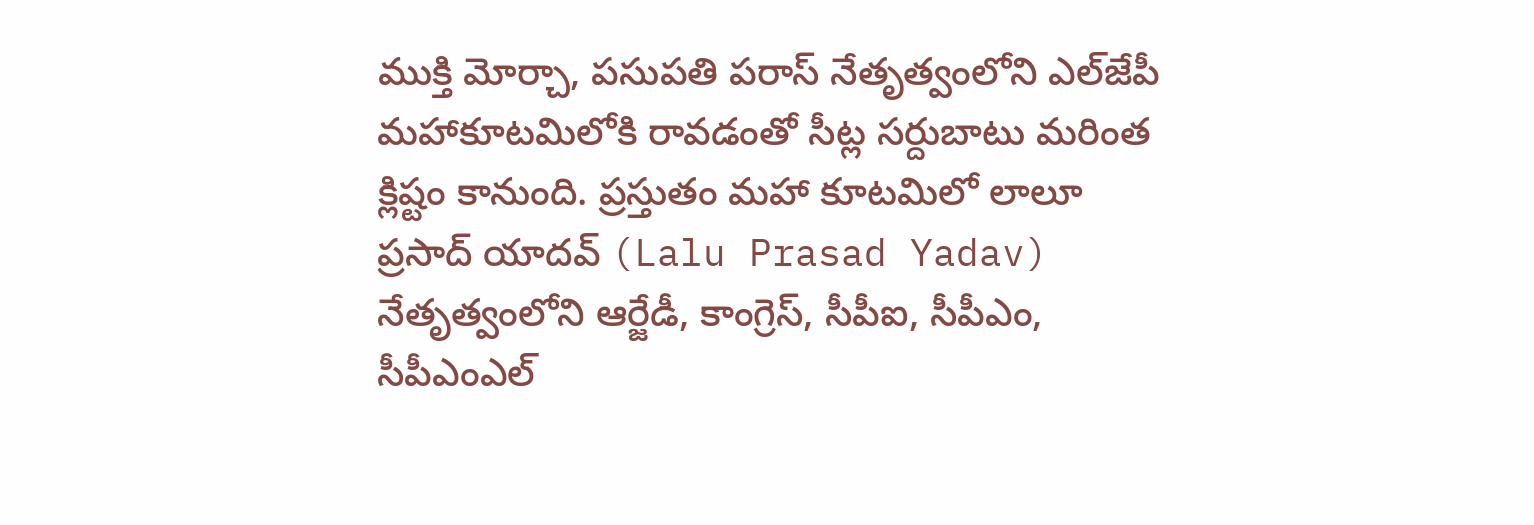ముక్తి మోర్చా, పసుపతి పరాస్‌ నేతృత్వంలోని ఎల్‌జేపీ మహాకూటమిలోకి రావడంతో సీట్ల సర్దుబాటు మరింత క్లిష్టం కానుంది. ప్రస్తుతం మహా కూటమిలో లాలూ ప్రసాద్‌ యాదవ్‌ (Lalu Prasad Yadav) నేతృత్వంలోని ఆర్జేడీ, కాంగ్రెస్‌, సీపీఐ, సీపీఎం, సీపీఎంఎల్‌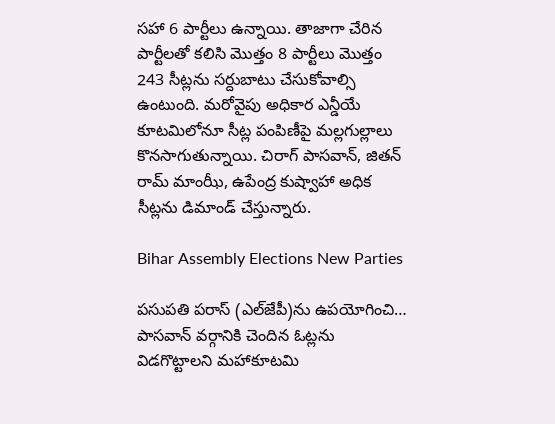సహా 6 పార్టీలు ఉన్నాయి. తాజాగా చేరిన పార్టీలతో కలిసి మొత్తం 8 పార్టీలు మొత్తం 243 సీట్లను సర్దుబాటు చేసుకోవాల్సి ఉంటుంది. మరోవైపు అధికార ఎన్డీయే కూటమిలోనూ సీట్ల పంపిణీపై మల్లగుల్లాలు కొనసాగుతున్నాయి. చిరాగ్‌ పాసవాన్‌, జితన్‌ రామ్‌ మాంఝీ, ఉపేంద్ర కుష్వాహా అధిక సీట్లను డిమాండ్‌ చేస్తున్నారు.

Bihar Assembly Elections New Parties

పసుపతి పరాస్‌ (ఎల్‌జేపీ)ను ఉపయోగించి… పాసవాన్‌ వర్గానికి చెందిన ఓట్లను విడగొట్టాలని మహాకూటమి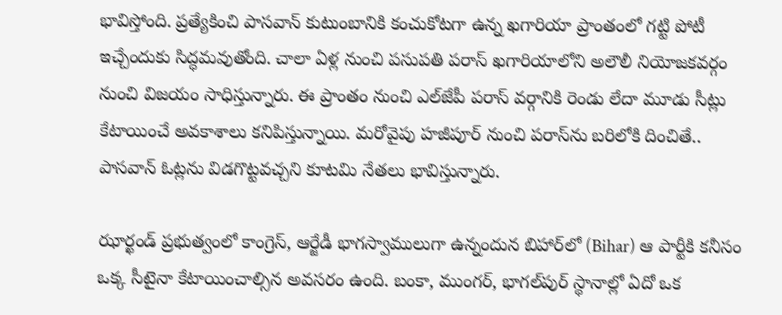భావిస్తోంది. ప్రత్యేకించి పాసవాన్‌ కుటుంబానికి కంచుకోటగా ఉన్న ఖగారియా ప్రాంతంలో గట్టి పోటీ ఇచ్చేందుకు సిద్ధమవుతోంది. చాలా ఏళ్ల నుంచి పసుపతి పరాస్‌ ఖగారియాలోని అలౌలీ నియోజకవర్గం నుంచి విజయం సాధిస్తున్నారు. ఈ ప్రాంతం నుంచి ఎల్‌జేపీ పరాస్‌ వర్గానికి రెండు లేదా మూడు సీట్లు కేటాయించే అవకాశాలు కనిపిస్తున్నాయి. మరోవైపు హజీపూర్‌ నుంచి పరాస్‌ను బరిలోకి దించితే.. పాసవాన్‌ ఓట్లను విడగొట్టవచ్చని కూటమి నేతలు భావిస్తున్నారు.

ఝార్ఖండ్‌ ప్రభుత్వంలో కాంగ్రెస్‌, ఆర్జేడీ భాగస్వాములుగా ఉన్నందున బిహార్‌లో (Bihar) ఆ పార్టీకి కనీసం ఒక్క సీటైనా కేటాయించాల్సిన అవసరం ఉంది. బంకా, ముంగర్‌, భాగల్‌పుర్‌ స్థానాల్లో ఏదో ఒక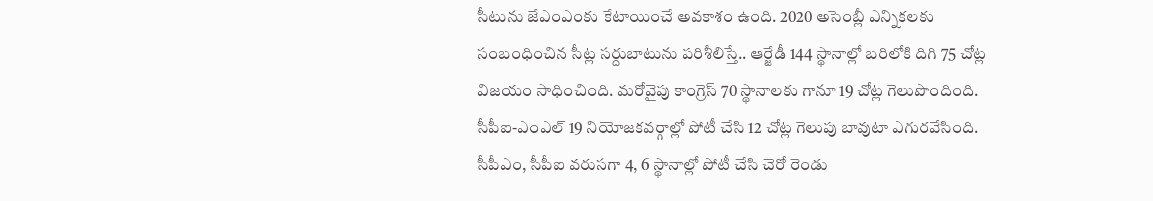సీటును జేఎంఎంకు కేటాయించే అవకాశం ఉంది. 2020 అసెంబ్లీ ఎన్నికలకు సంబంధించిన సీట్ల సర్దుబాటును పరిశీలిస్తే.. ఆర్జేడీ 144 స్థానాల్లో బరిలోకి దిగి 75 చోట్ల విజయం సాధించింది. మరోవైపు కాంగ్రెస్‌ 70 స్థానాలకు గానూ 19 చోట్ల గెలుపొందింది. సీపీఐ-ఎంఎల్‌ 19 నియోజకవర్గాల్లో పోటీ చేసి 12 చోట్ల గెలుపు బావుటా ఎగురవేసింది. సీపీఎం, సీపీఐ వరుసగా 4, 6 స్థానాల్లో పోటీ చేసి చెరో రెండు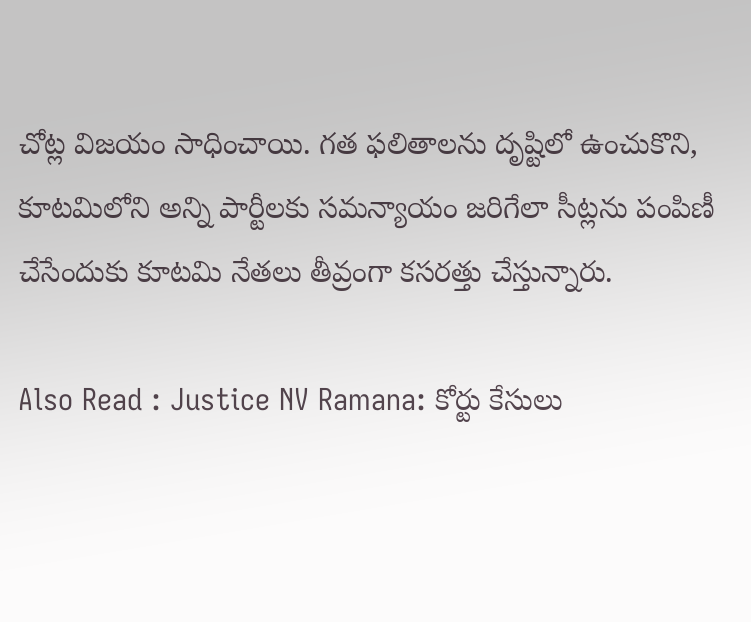చోట్ల విజయం సాధించాయి. గత ఫలితాలను దృష్టిలో ఉంచుకొని, కూటమిలోని అన్ని పార్టీలకు సమన్యాయం జరిగేలా సీట్లను పంపిణీ చేసేందుకు కూటమి నేతలు తీవ్రంగా కసరత్తు చేస్తున్నారు.

Also Read : Justice NV Ramana: కోర్టు కేసులు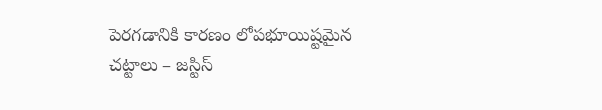పెరగడానికి కారణం లోపభూయిష్టమైన చట్టాలు – జస్టిస్‌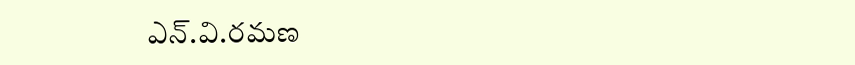ఎన్‌.వి.రమణ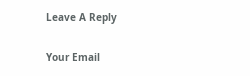Leave A Reply

Your Email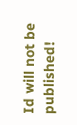Id will not be published!